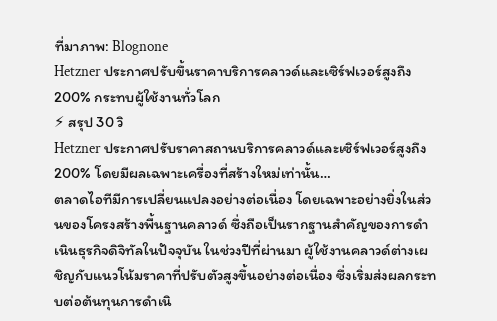ที่มาภาพ: Blognone
Hetzner ประกาศปรับขึ้นราคาบริการคลาวด์และเซิร์ฟเวอร์สูงถึง 200% กระทบผู้ใช้งานทั่วโลก
⚡ สรุป 30 วิ
Hetzner ประกาศปรับราคาสถานบริการคลาวด์และเซิร์ฟเวอร์สูงถึง 200% โดยมีผลเฉพาะเครื่องที่สร้างใหม่เท่านั้น…
ตลาดไอทีมีการเปลี่ยนแปลงอย่างต่อเนื่อง โดยเฉพาะอย่างยิ่งในส่วนของโครงสร้างพื้นฐานคลาวด์ ซึ่งถือเป็นรากฐานสำคัญของการดำเนินธุรกิจดิจิทัลในปัจจุบัน ในช่วงปีที่ผ่านมา ผู้ใช้งานคลาวด์ต่างเผชิญกับแนวโน้มราคาที่ปรับตัวสูงขึ้นอย่างต่อเนื่อง ซึ่งเริ่มส่งผลกระทบต่อต้นทุนการดำเนิ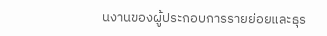นงานของผู้ประกอบการรายย่อยและธุร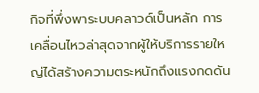กิจที่พึ่งพาระบบคลาวด์เป็นหลัก การเคลื่อนไหวล่าสุดจากผู้ให้บริการรายใหญ่ได้สร้างความตระหนักถึงแรงกดดัน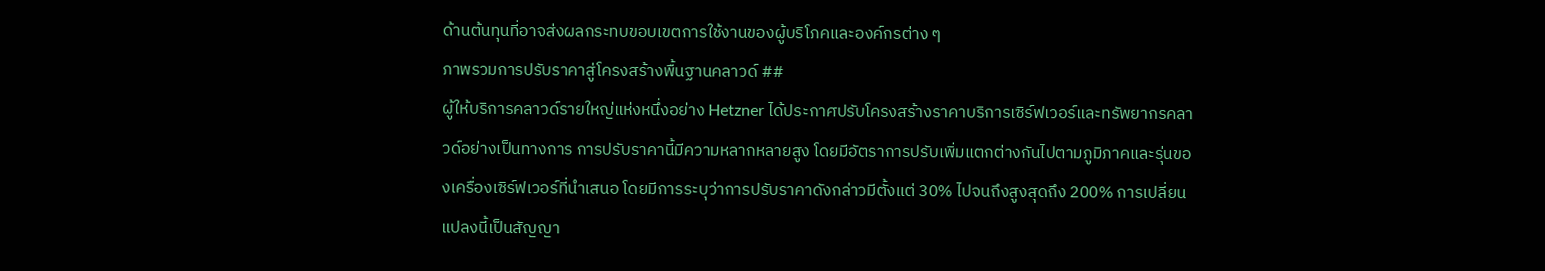ด้านต้นทุนที่อาจส่งผลกระทบขอบเขตการใช้งานของผู้บริโภคและองค์กรต่าง ๆ
ภาพรวมการปรับราคาสู่โครงสร้างพื้นฐานคลาวด์ ##
ผู้ให้บริการคลาวด์รายใหญ่แห่งหนึ่งอย่าง Hetzner ได้ประกาศปรับโครงสร้างราคาบริการเซิร์ฟเวอร์และทรัพยากรคลาวด์อย่างเป็นทางการ การปรับราคานี้มีความหลากหลายสูง โดยมีอัตราการปรับเพิ่มแตกต่างกันไปตามภูมิภาคและรุ่นของเครื่องเซิร์ฟเวอร์ที่นำเสนอ โดยมีการระบุว่าการปรับราคาดังกล่าวมีตั้งแต่ 30% ไปจนถึงสูงสุดถึง 200% การเปลี่ยนแปลงนี้เป็นสัญญา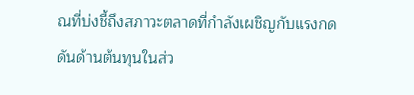ณที่บ่งชี้ถึงสภาวะตลาดที่กำลังเผชิญกับแรงกดดันด้านต้นทุนในส่ว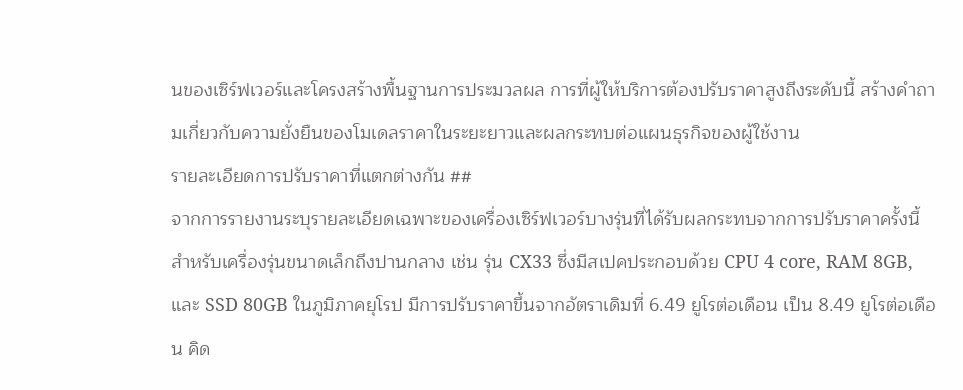นของเซิร์ฟเวอร์และโครงสร้างพื้นฐานการประมวลผล การที่ผู้ให้บริการต้องปรับราคาสูงถึงระดับนี้ สร้างคำถามเกี่ยวกับความยั่งยืนของโมเดลราคาในระยะยาวและผลกระทบต่อแผนธุรกิจของผู้ใช้งาน
รายละเอียดการปรับราคาที่แตกต่างกัน ##
จากการรายงานระบุรายละเอียดเฉพาะของเครื่องเซิร์ฟเวอร์บางรุ่นที่ได้รับผลกระทบจากการปรับราคาครั้งนี้ สำหรับเครื่องรุ่นขนาดเล็กถึงปานกลาง เช่น รุ่น CX33 ซึ่งมีสเปคประกอบด้วย CPU 4 core, RAM 8GB, และ SSD 80GB ในภูมิภาคยุโรป มีการปรับราคาขึ้นจากอัตราเดิมที่ 6.49 ยูโรต่อเดือน เป็น 8.49 ยูโรต่อเดือน คิด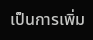เป็นการเพิ่ม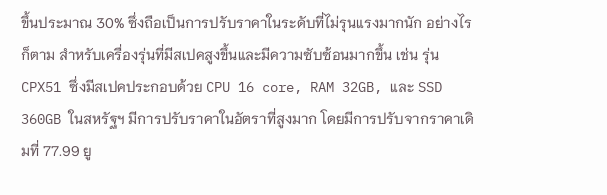ขึ้นประมาณ 30% ซึ่งถือเป็นการปรับราคาในระดับที่ไม่รุนแรงมากนัก อย่างไรก็ตาม สำหรับเครื่องรุ่นที่มีสเปคสูงขึ้นและมีความซับซ้อนมากขึ้น เช่น รุ่น CPX51 ซึ่งมีสเปคประกอบด้วย CPU 16 core, RAM 32GB, และ SSD 360GB ในสหรัฐฯ มีการปรับราคาในอัตราที่สูงมาก โดยมีการปรับจากราคาเดิมที่ 77.99 ยู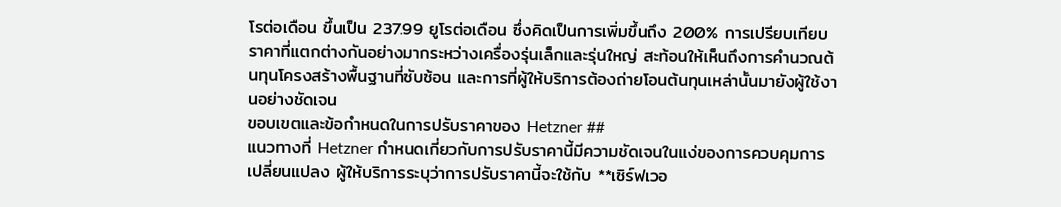โรต่อเดือน ขึ้นเป็น 237.99 ยูโรต่อเดือน ซึ่งคิดเป็นการเพิ่มขึ้นถึง 200% การเปรียบเทียบราคาที่แตกต่างกันอย่างมากระหว่างเครื่องรุ่นเล็กและรุ่นใหญ่ สะท้อนให้เห็นถึงการคำนวณต้นทุนโครงสร้างพื้นฐานที่ซับซ้อน และการที่ผู้ให้บริการต้องถ่ายโอนต้นทุนเหล่านั้นมายังผู้ใช้งานอย่างชัดเจน
ขอบเขตและข้อกำหนดในการปรับราคาของ Hetzner ##
แนวทางที่ Hetzner กำหนดเกี่ยวกับการปรับราคานี้มีความชัดเจนในแง่ของการควบคุมการเปลี่ยนแปลง ผู้ให้บริการระบุว่าการปรับราคานี้จะใช้กับ **เซิร์ฟเวอ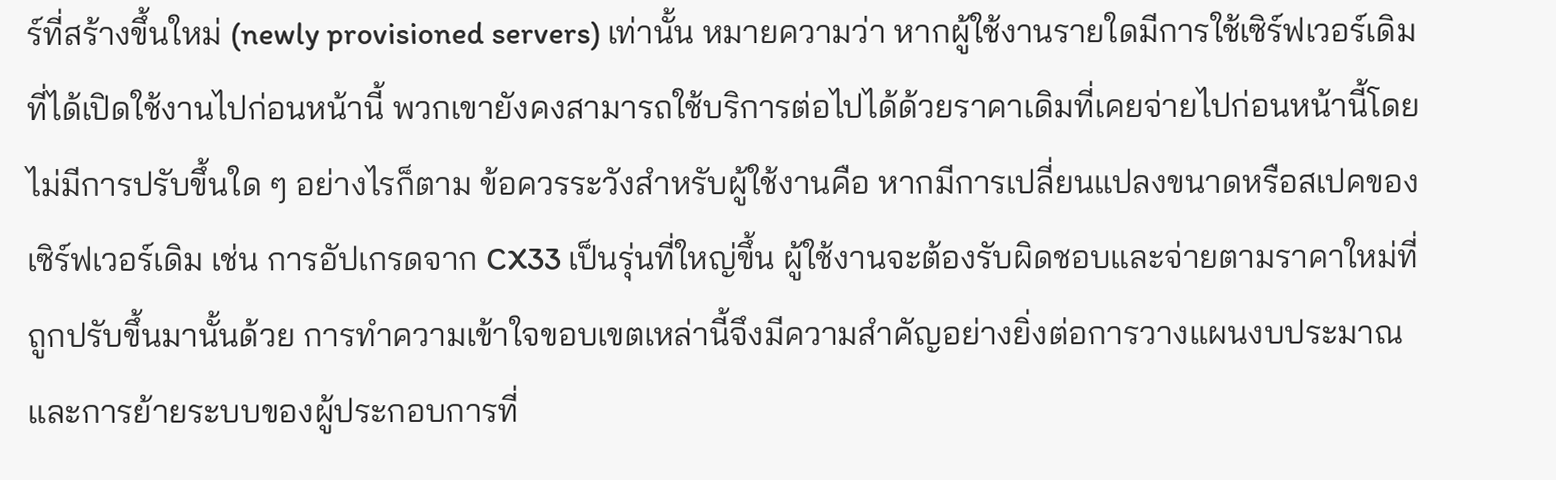ร์ที่สร้างขึ้นใหม่ (newly provisioned servers) เท่านั้น หมายความว่า หากผู้ใช้งานรายใดมีการใช้เซิร์ฟเวอร์เดิมที่ได้เปิดใช้งานไปก่อนหน้านี้ พวกเขายังคงสามารถใช้บริการต่อไปได้ด้วยราคาเดิมที่เคยจ่ายไปก่อนหน้านี้โดยไม่มีการปรับขึ้นใด ๆ อย่างไรก็ตาม ข้อควรระวังสำหรับผู้ใช้งานคือ หากมีการเปลี่ยนแปลงขนาดหรือสเปคของเซิร์ฟเวอร์เดิม เช่น การอัปเกรดจาก CX33 เป็นรุ่นที่ใหญ่ขึ้น ผู้ใช้งานจะต้องรับผิดชอบและจ่ายตามราคาใหม่ที่ถูกปรับขึ้นมานั้นด้วย การทำความเข้าใจขอบเขตเหล่านี้จึงมีความสำคัญอย่างยิ่งต่อการวางแผนงบประมาณและการย้ายระบบของผู้ประกอบการที่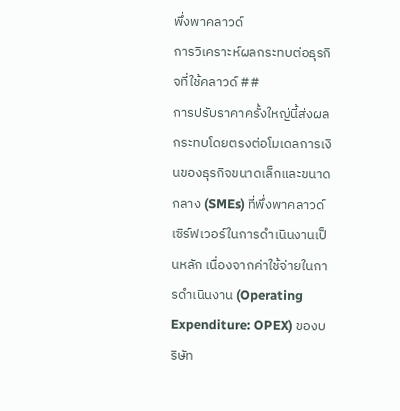พึ่งพาคลาวด์
การวิเคราะห์ผลกระทบต่อธุรกิจที่ใช้คลาวด์ ##
การปรับราคาครั้งใหญ่นี้ส่งผลกระทบโดยตรงต่อโมเดลการเงินของธุรกิจขนาดเล็กและขนาดกลาง (SMEs) ที่พึ่งพาคลาวด์เซิร์ฟเวอร์ในการดำเนินงานเป็นหลัก เนื่องจากค่าใช้จ่ายในการดำเนินงาน (Operating Expenditure: OPEX) ของบริษัท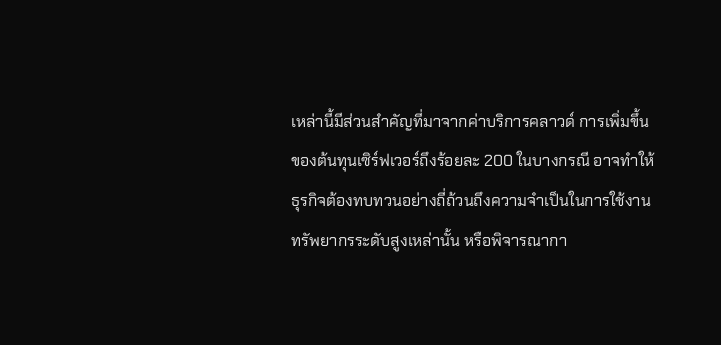เหล่านี้มีส่วนสำคัญที่มาจากค่าบริการคลาวด์ การเพิ่มขึ้นของต้นทุนเซิร์ฟเวอร์ถึงร้อยละ 200 ในบางกรณี อาจทำให้ธุรกิจต้องทบทวนอย่างถี่ถ้วนถึงความจำเป็นในการใช้งานทรัพยากรระดับสูงเหล่านั้น หรือพิจารณากา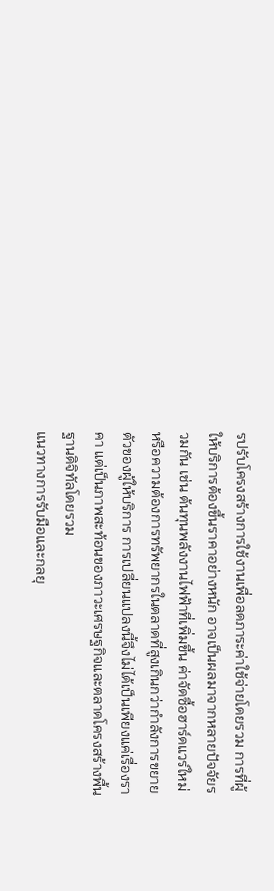รปรับโครงสร้างการใช้งานเพื่อลดภาระค่าใช้จ่ายโดยรวม การที่ผู้ให้บริการต้องขึ้นราคาอย่างหนัก อาจเป็นผลมาจากหลายปัจจัยรวมกัน เช่น ต้นทุนพลังงานไฟฟ้าที่เพิ่มขึ้น ค่าจัดซื้อฮาร์ดแวร์ใหม่ หรือความต้องการทรัพยากรในตลาดที่สูงเกินกว่ากำลังการขยายตัวของผู้ให้บริการ การเปลี่ยนแปลงนี้จึงไม่ได้เป็นเพียงแค่เรื่องราคา แต่เป็นภาพสะท้อนของภาวะเศรษฐกิจและตลาดโครงสร้างพื้นฐานดิจิทัลโดยรวม
แนวทางการรับมือและกลยุ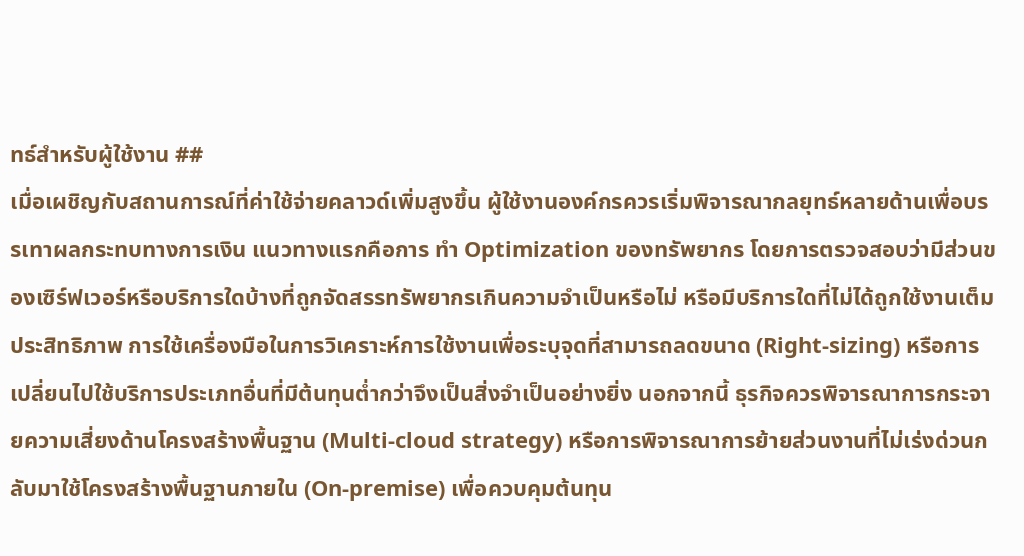ทธ์สำหรับผู้ใช้งาน ##
เมื่อเผชิญกับสถานการณ์ที่ค่าใช้จ่ายคลาวด์เพิ่มสูงขึ้น ผู้ใช้งานองค์กรควรเริ่มพิจารณากลยุทธ์หลายด้านเพื่อบรรเทาผลกระทบทางการเงิน แนวทางแรกคือการ ทำ Optimization ของทรัพยากร โดยการตรวจสอบว่ามีส่วนของเซิร์ฟเวอร์หรือบริการใดบ้างที่ถูกจัดสรรทรัพยากรเกินความจำเป็นหรือไม่ หรือมีบริการใดที่ไม่ได้ถูกใช้งานเต็มประสิทธิภาพ การใช้เครื่องมือในการวิเคราะห์การใช้งานเพื่อระบุจุดที่สามารถลดขนาด (Right-sizing) หรือการเปลี่ยนไปใช้บริการประเภทอื่นที่มีต้นทุนต่ำกว่าจึงเป็นสิ่งจำเป็นอย่างยิ่ง นอกจากนี้ ธุรกิจควรพิจารณาการกระจายความเสี่ยงด้านโครงสร้างพื้นฐาน (Multi-cloud strategy) หรือการพิจารณาการย้ายส่วนงานที่ไม่เร่งด่วนกลับมาใช้โครงสร้างพื้นฐานภายใน (On-premise) เพื่อควบคุมต้นทุน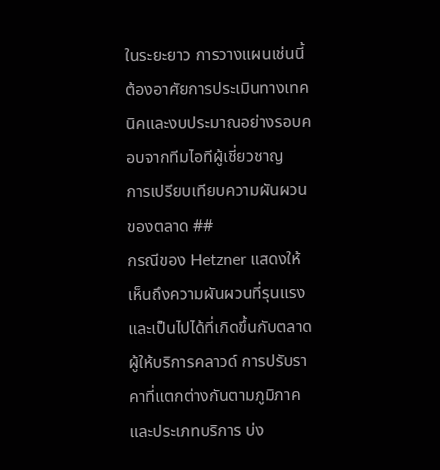ในระยะยาว การวางแผนเช่นนี้ต้องอาศัยการประเมินทางเทคนิคและงบประมาณอย่างรอบคอบจากทีมไอทีผู้เชี่ยวชาญ
การเปรียบเทียบความผันผวนของตลาด ##
กรณีของ Hetzner แสดงให้เห็นถึงความผันผวนที่รุนแรงและเป็นไปได้ที่เกิดขึ้นกับตลาดผู้ให้บริการคลาวด์ การปรับราคาที่แตกต่างกันตามภูมิภาคและประเภทบริการ บ่ง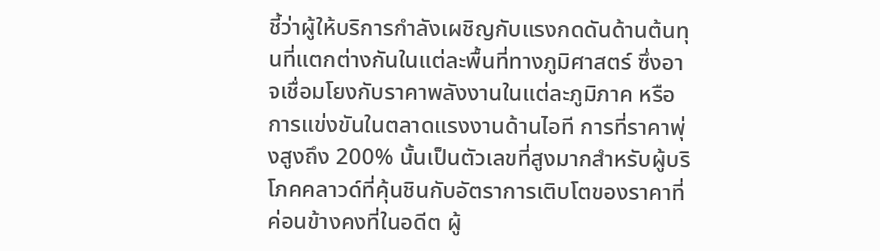ชี้ว่าผู้ให้บริการกำลังเผชิญกับแรงกดดันด้านต้นทุนที่แตกต่างกันในแต่ละพื้นที่ทางภูมิศาสตร์ ซึ่งอาจเชื่อมโยงกับราคาพลังงานในแต่ละภูมิภาค หรือการแข่งขันในตลาดแรงงานด้านไอที การที่ราคาพุ่งสูงถึง 200% นั้นเป็นตัวเลขที่สูงมากสำหรับผู้บริโภคคลาวด์ที่คุ้นชินกับอัตราการเติบโตของราคาที่ค่อนข้างคงที่ในอดีต ผู้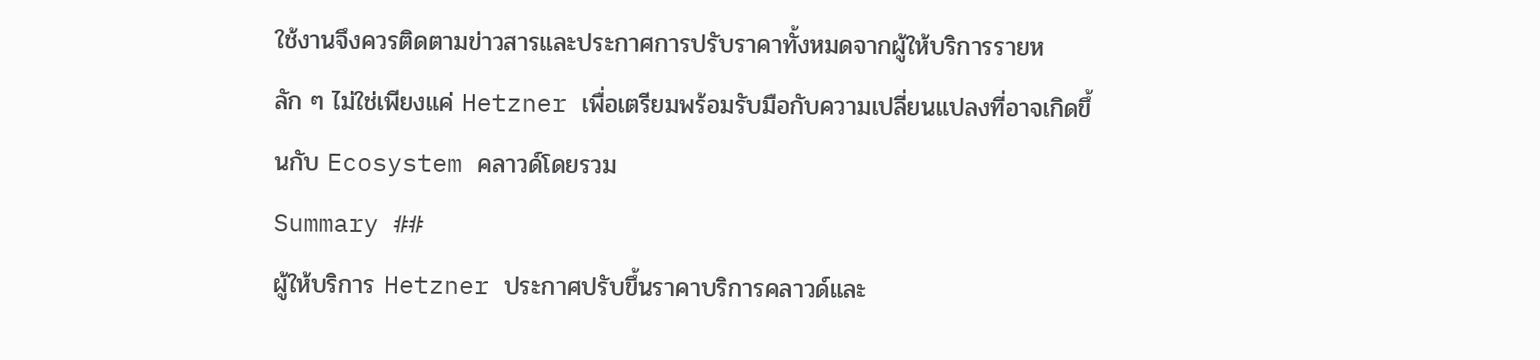ใช้งานจึงควรติดตามข่าวสารและประกาศการปรับราคาทั้งหมดจากผู้ให้บริการรายหลัก ๆ ไม่ใช่เพียงแค่ Hetzner เพื่อเตรียมพร้อมรับมือกับความเปลี่ยนแปลงที่อาจเกิดขึ้นกับ Ecosystem คลาวด์โดยรวม
Summary ##
ผู้ให้บริการ Hetzner ประกาศปรับขึ้นราคาบริการคลาวด์และ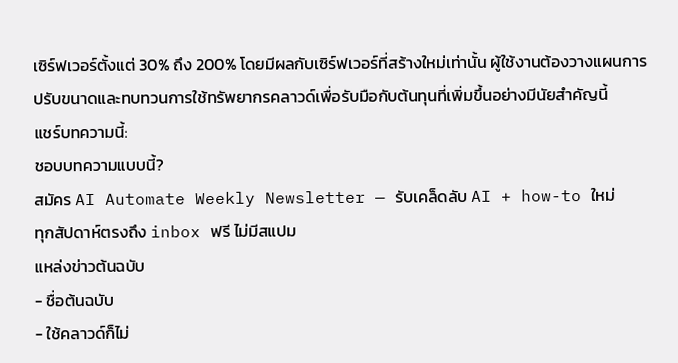เซิร์ฟเวอร์ตั้งแต่ 30% ถึง 200% โดยมีผลกับเซิร์ฟเวอร์ที่สร้างใหม่เท่านั้น ผู้ใช้งานต้องวางแผนการปรับขนาดและทบทวนการใช้ทรัพยากรคลาวด์เพื่อรับมือกับต้นทุนที่เพิ่มขึ้นอย่างมีนัยสำคัญนี้
แชร์บทความนี้:
ชอบบทความแบบนี้?
สมัคร AI Automate Weekly Newsletter — รับเคล็ดลับ AI + how-to ใหม่
ทุกสัปดาห์ตรงถึง inbox ฟรี ไม่มีสแปม
แหล่งข่าวต้นฉบับ
- ชื่อต้นฉบับ
- ใช้คลาวด์ก็ไม่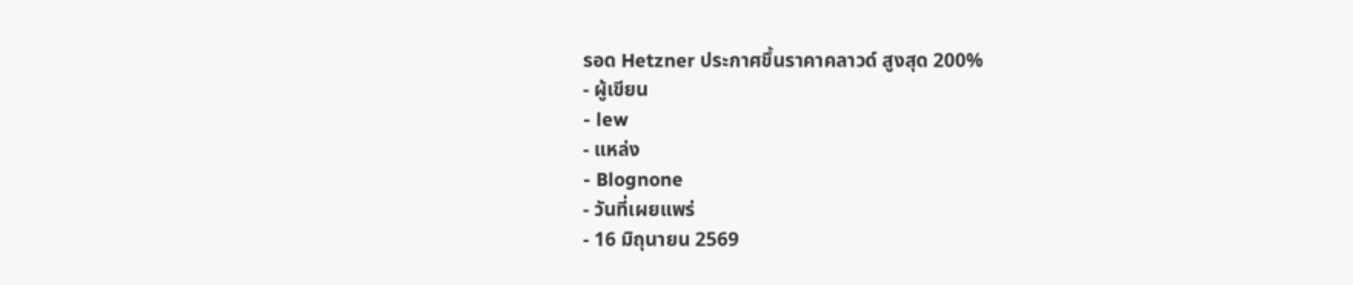รอด Hetzner ประกาศขึ้นราคาคลาวด์ สูงสุด 200%
- ผู้เขียน
- lew
- แหล่ง
- Blognone
- วันที่เผยแพร่
- 16 มิถุนายน 2569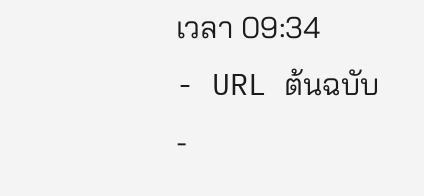เวลา 09:34
- URL ต้นฉบับ
-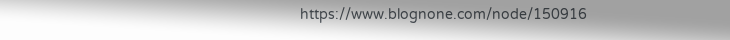https://www.blognone.com/node/150916